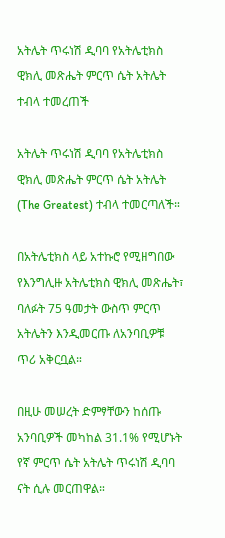አትሌት ጥሩነሽ ዲባባ የአትሌቲክስ ዊክሊ መጽሔት ምርጥ ሴት አትሌት ተብላ ተመረጠች

አትሌት ጥሩነሽ ዲባባ የአትሌቲክስ ዊክሊ መጽሔት ምርጥ ሴት አትሌት (The Greatest) ተብላ ተመርጣለች።

በአትሌቲክስ ላይ አተኩሮ የሚዘግበው የእንግሊዙ አትሌቲክስ ዊክሊ መጽሔት፣ ባለፉት 75 ዓመታት ውስጥ ምርጥ አትሌትን እንዲመርጡ ለአንባቢዎቹ ጥሪ አቅርቧል።

በዚሁ መሠረት ድምፃቸውን ከሰጡ አንባቢዎች መካከል 31.1% የሚሆኑት የኛ ምርጥ ሴት አትሌት ጥሩነሽ ዲባባ ናት ሲሉ መርጠዋል።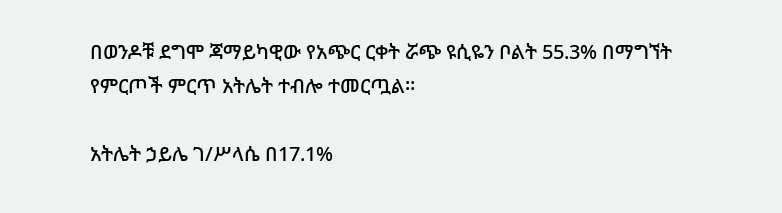በወንዶቹ ደግሞ ጃማይካዊው የአጭር ርቀት ሯጭ ዩሲዬን ቦልት 55.3% በማግኘት የምርጦች ምርጥ አትሌት ተብሎ ተመርጧል።

አትሌት ኃይሌ ገ/ሥላሴ በ17.1%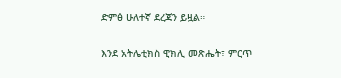ድምፅ ሁለተኛ ደረጃን ይዟል።

እንደ አትሌቲክስ ዊክሊ መጽሔት፣ ምርጥ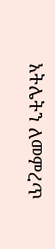አትሌትን ለመምረጥ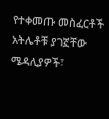የተቀመጡ መስፈርቶች አትሌቶቹ ያገኟቸው ሜዳሊያዎች፣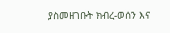ያስመዘገቡት ክብረ-ወሰን እና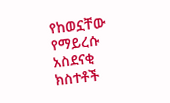የከወኗቸው የማይረሱ አስደናቂ ክስተቶች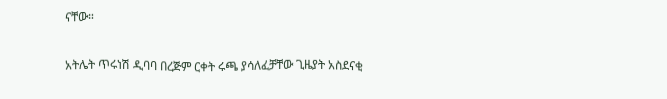ናቸው።

አትሌት ጥሩነሽ ዲባባ በረጅም ርቀት ሩጫ ያሳለፈቻቸው ጊዜያት አስደናቂ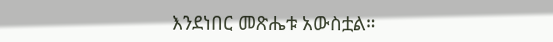እንደነበር መጽሔቱ አውስቷል።